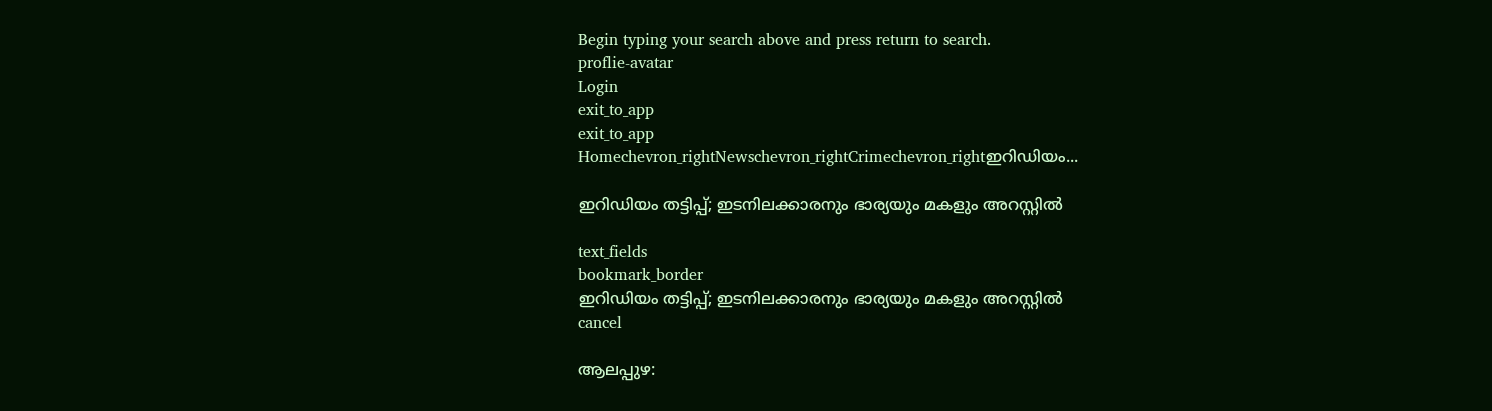Begin typing your search above and press return to search.
proflie-avatar
Login
exit_to_app
exit_to_app
Homechevron_rightNewschevron_rightCrimechevron_rightഇറിഡിയം...

ഇറിഡിയം തട്ടിപ്പ്; ഇടനിലക്കാരനും ഭാര്യയും മകളും അറസ്റ്റിൽ

text_fields
bookmark_border
ഇറിഡിയം തട്ടിപ്പ്; ഇടനിലക്കാരനും ഭാര്യയും മകളും അറസ്റ്റിൽ
cancel

ആലപ്പുഴ: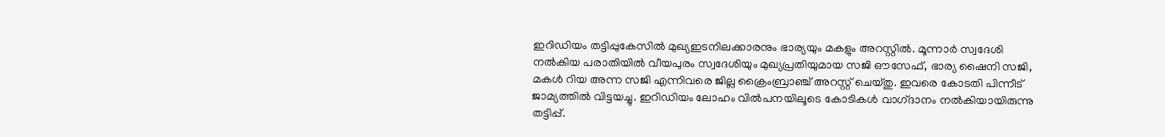ഇറിഡിയം തട്ടിപ്പുകേസിൽ മുഖ്യഇടനിലക്കാരനും ഭാര്യയും മകളും അറസ്റ്റിൽ. മൂന്നാർ സ്വദേശി നൽകിയ പരാതിയിൽ വീയപുരം സ്വദേശിയും മുഖ്യപ്രതിയുമായ സജി ഔസേഫ്, ഭാര്യ ഷൈനി സജി, മകൾ റിയ അന്ന സജി എന്നിവരെ ജില്ല ക്രൈംബ്രാഞ്ച് അറസ്റ്റ് ചെയ്തു. ഇവരെ കോടതി പിന്നീട് ജാമ്യത്തിൽ വിട്ടയച്ചു. ഇറിഡിയം ലോഹം വിൽപനയിലൂടെ കോടികൾ വാഗ്‌ദാനം നൽകിയായിരുന്നു തട്ടിപ്പ്.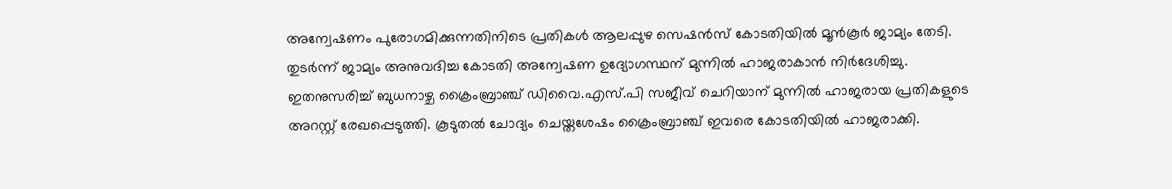അന്വേഷണം പുരോഗമിക്കുന്നതിനിടെ പ്രതികൾ ആലപ്പുഴ സെഷൻസ് കോടതിയിൽ മൂൻകൂർ ജാമ്യം തേടി. തുടർന്ന് ജാമ്യം അനുവദിച്ച കോടതി അന്വേഷണ ഉദ്യോഗസ്ഥന് മുന്നിൽ ഹാജരാകാൻ നിർദേശിച്ചു. ഇതനുസരിച്ച് ബുധനാഴ്ച ക്രൈംബ്രാഞ്ച് ഡിവൈ.എസ്.പി സജീവ് ചെറിയാന് മുന്നിൽ ഹാജരായ പ്രതികളുടെ അറസ്റ്റ് രേഖപ്പെടുത്തി. കൂടുതൽ ചോദ്യം ചെയ്തശേഷം ക്രൈംബ്രാഞ്ച് ഇവരെ കോടതിയിൽ ഹാജരാക്കി.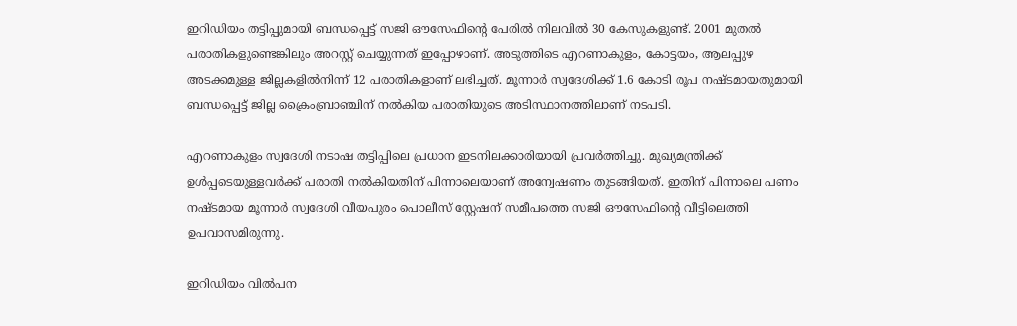ഇറിഡിയം തട്ടിപ്പുമായി ബന്ധപ്പെട്ട് സജി ഔസേഫിന്റെ പേരിൽ നിലവിൽ 30 കേസുകളുണ്ട്. 2001 മുതൽ പരാതികളുണ്ടെങ്കിലും അറസ്റ്റ് ചെയ്യുന്നത് ഇപ്പോഴാണ്. അടുത്തിടെ എറണാകുളം, കോട്ടയം, ആലപ്പുഴ അടക്കമുള്ള ജില്ലകളിൽനിന്ന് 12 പരാതികളാണ് ലഭിച്ചത്. മൂന്നാർ സ്വദേശിക്ക് 1.6 കോടി രൂപ നഷ്ടമായതുമായി ബന്ധപ്പെട്ട് ജില്ല ക്രൈംബ്രാഞ്ചിന് നൽകിയ പരാതിയുടെ അടിസ്ഥാനത്തിലാണ് നടപടി.

എറണാകുളം സ്വദേശി നടാഷ തട്ടിപ്പിലെ പ്രധാന ഇടനിലക്കാരിയായി പ്രവർത്തിച്ചു. മുഖ്യമന്ത്രിക്ക് ഉൾപ്പടെയുള്ളവർക്ക് പരാതി നൽകിയതിന് പിന്നാലെയാണ് അന്വേഷണം തുടങ്ങിയത്. ഇതിന് പിന്നാലെ പണം നഷ്ടമായ മൂന്നാർ സ്വദേശി വീയപുരം പൊലീസ് സ്റ്റേഷന് സമീപത്തെ സജി ഔസേഫിന്റെ വീട്ടിലെത്തി ഉപവാസമിരുന്നു.

ഇറിഡിയം വിൽപന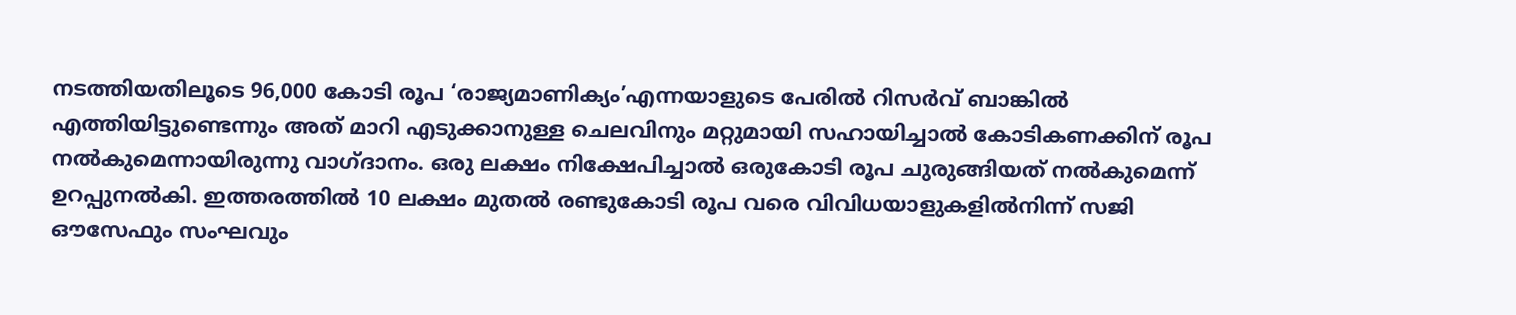നടത്തിയതിലൂടെ 96,000 കോടി രൂപ ‘രാജ്യമാണിക്യം’എന്നയാളുടെ പേരിൽ റിസർവ് ബാങ്കിൽ എത്തിയിട്ടുണ്ടെന്നും അത് മാറി എടുക്കാനുള്ള ചെലവിനും മറ്റുമായി സഹായിച്ചാൽ കോടികണക്കിന് രൂപ നൽകുമെന്നായിരുന്നു വാഗ്ദാനം. ഒരു ലക്ഷം നിക്ഷേപിച്ചാൽ ഒരുകോടി രൂപ ചുരുങ്ങിയത് നൽകുമെന്ന് ഉറപ്പുനൽകി. ഇത്തരത്തിൽ 10 ലക്ഷം മുതൽ രണ്ടുകോടി രൂപ വരെ വിവിധയാളുകളിൽനിന്ന് സജി ഔസേഫും സംഘവും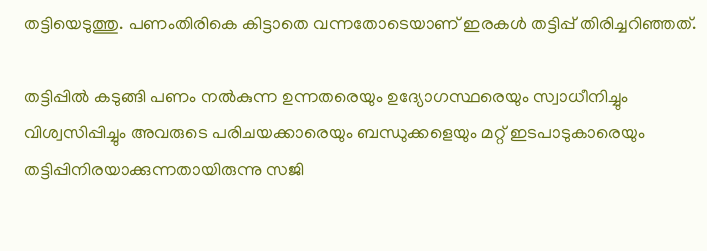തട്ടിയെടുത്തു. പണംതിരികെ കിട്ടാതെ വന്നതോടെയാണ് ഇരകൾ തട്ടിപ്പ് തിരിച്ചറിഞ്ഞത്.

തട്ടിപ്പിൽ കടുങ്ങി പണം നൽകുന്ന ഉന്നതരെയും ഉദ്യോഗസ്ഥരെയും സ്വാധീനിച്ചും വിശ്വസിപ്പിച്ചും അവരുടെ പരിചയക്കാരെയും ബന്ധുക്കളെയും മറ്റ്‌ ഇടപാടുകാരെയും തട്ടിപ്പിനിരയാക്കുന്നതായിരുന്നു സജി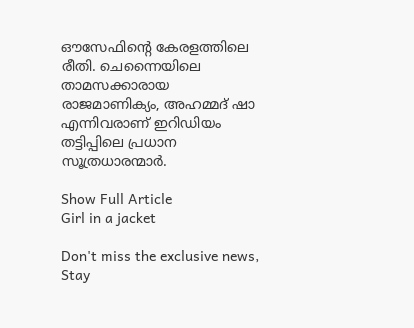ഔസേഫിന്‍റെ കേരളത്തിലെ രീതി. ചെന്നൈയിലെ താമസക്കാരായ രാജമാണിക്യം, അഹമ്മദ് ഷാ എന്നിവരാണ് ഇറിഡിയം തട്ടിപ്പിലെ പ്രധാന സൂത്രധാരന്മാർ.

Show Full Article
Girl in a jacket

Don't miss the exclusive news, Stay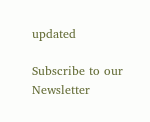updated

Subscribe to our Newsletter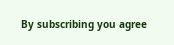By subscribing you agree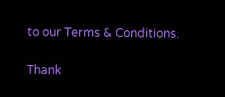to our Terms & Conditions.

Thank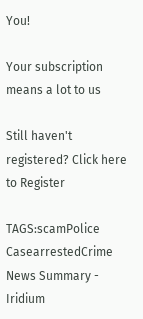You!

Your subscription means a lot to us

Still haven't registered? Click here to Register

TAGS:scamPolice CasearrestedCrime
News Summary - Iridium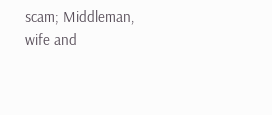scam; Middleman, wife and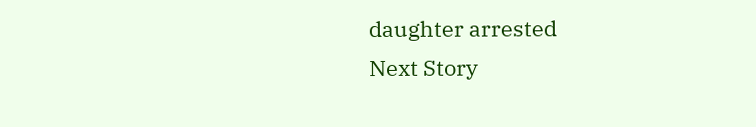daughter arrested
Next Story